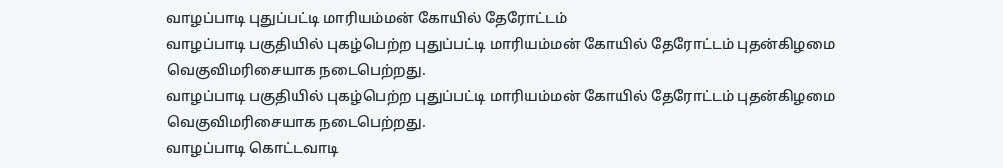வாழப்பாடி புதுப்பட்டி மாரியம்மன் கோயில் தேரோட்டம்
வாழப்பாடி பகுதியில் புகழ்பெற்ற புதுப்பட்டி மாரியம்மன் கோயில் தேரோட்டம் புதன்கிழமை வெகுவிமரிசையாக நடைபெற்றது.
வாழப்பாடி பகுதியில் புகழ்பெற்ற புதுப்பட்டி மாரியம்மன் கோயில் தேரோட்டம் புதன்கிழமை வெகுவிமரிசையாக நடைபெற்றது.
வாழப்பாடி கொட்டவாடி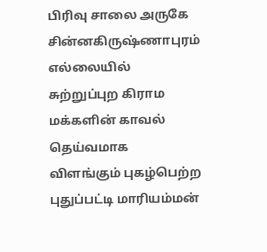பிரிவு சாலை அருகே சின்னகிருஷ்ணாபுரம் எல்லையில் சுற்றுப்புற கிராம மக்களின் காவல் தெய்வமாக விளங்கும் புகழ்பெற்ற புதுப்பட்டி மாரியம்மன்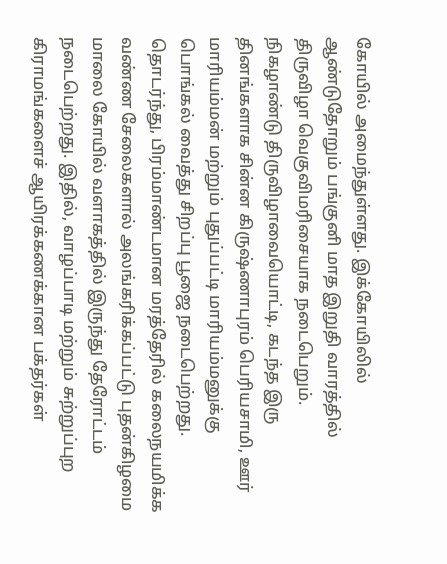கோயில் அமைந்துள்ளது. இக்கோயிலில் ஆண்டுதோறும் பங்குனி மாத இறுதி வாரத்தில் திருவிழா வெகுவிமரிசையாக நடைபெறும்.
நிகழாண்டு திருவிழாவையொட்டி, கடந்த இரு தினங்களாக சின்ன கிருஷ்ணாபுரம் பெரியசாமி, ஊர் மாரியம்மன் மற்றும் புதுப்பட்டி மாரியம்மனுக்கு பொங்கல் வைத்து சிறப்பு பூஜை நடைபெற்றது. தொடர்ந்து, பிரம்மாண்டமான மரத்தேரில் கலைநயமிக்க வண்ண சேலைகளால் அலங்கரிக்கப்பட்டு புதன்கிழமை மாலை கோயில் வளாகத்தில் இருந்து தேரோட்டம் நடைபெற்றது. இதில், வாழப்பாடி மற்றும் சுற்றுப்புற கிராமங்களைச் ஆயிரக்கணக்கான பக்தர்கள்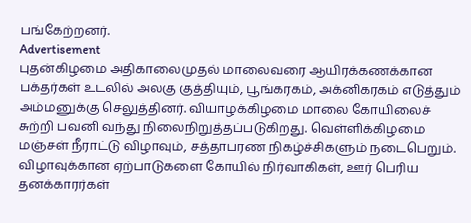பங்கேற்றனர்.
Advertisement
புதன்கிழமை அதிகாலைமுதல் மாலைவரை ஆயிரக்கணக்கான பக்தர்கள் உடலில் அலகு குத்தியும், பூங்கரகம், அக்னிகரகம் எடுத்தும் அம்மனுக்கு செலுத்தினர். வியாழக்கிழமை மாலை கோயிலைச் சுற்றி பவனி வந்து நிலைநிறுத்தப்படுகிறது. வெள்ளிக்கிழமை மஞ்சள் நீராட்டு விழாவும், சத்தாபரண நிகழ்ச்சிகளும் நடைபெறும்.
விழாவுக்கான ஏற்பாடுகளை கோயில் நிர்வாகிகள், ஊர் பெரிய தனக்காரர்கள்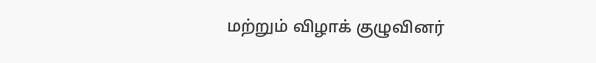மற்றும் விழாக் குழுவினர்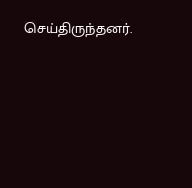செய்திருந்தனர்.